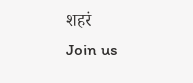शहरं
Join us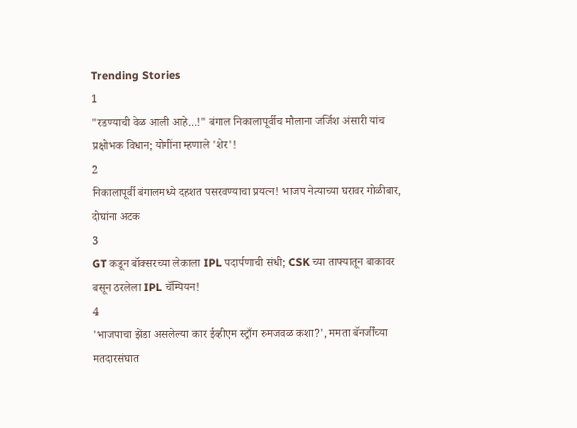Trending Stories
1
"रडण्याची वेळ आली आहे...!" बंगाल निकालापूर्वीच मौलाना जर्जिश अंसारी यांच प्रक्षोभक विधान; योगींना म्हणाले 'शेर'!
2
निकालापूर्वी बंगालमध्ये दहशत पसरवण्याचा प्रयत्न! भाजप नेत्याच्या घरावर गोळीबार, दोघांना अटक
3
GT कडून बॉक्सरच्या लेकाला IPL पदार्पणाची संधी; CSK च्या ताफ्यातून बाकावर बसून ठरलेला IPL चॅम्पियन!
4
'भाजपाचा झेंडा असलेल्या कार ईव्हीएम स्ट्राँग रुमजवळ कशा?', ममता बॅनर्जींच्या मतदारसंघात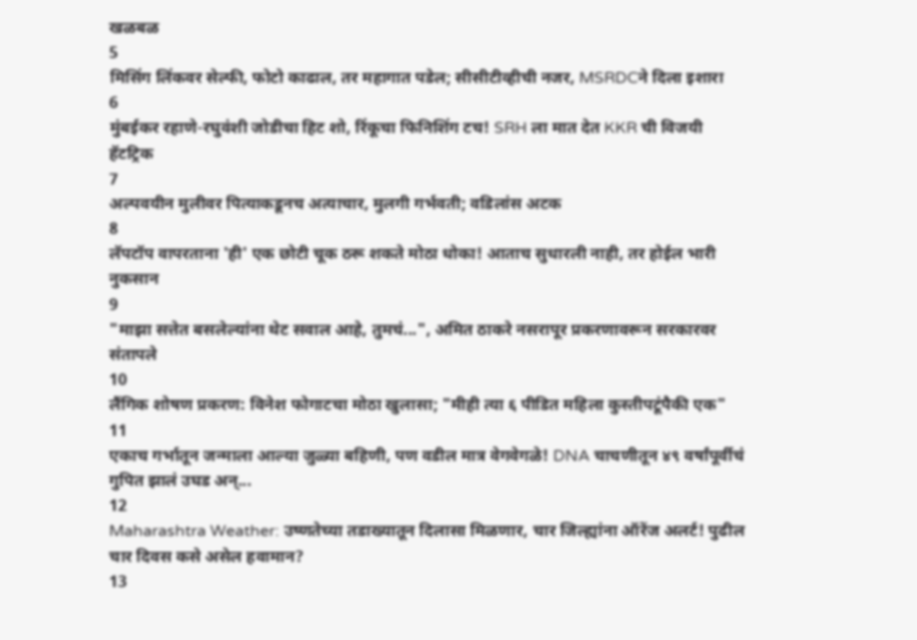खळबळ
5
मिसिंग लिंकवर सेल्फी, फोटो काढाल, तर महागात पडेल; सीसीटीव्हीची नजर, MSRDCने दिला इशारा
6
मुंबईकर रहाणे-रघुवंशी जोडीचा हिट शो, रिंकूचा फिनिशिंग टच! SRH ला मात देत KKR ची विजयी हॅटट्रिक
7
अल्पवयीन मुलीवर पित्याकडूनच अत्याचार, मुलगी गर्भवती; वडिलांस अटक
8
लॅपटॉप वापरताना 'ही' एक छोटी चूक ठरू शकते मोठा धोका! आताच सुधारली नाही, तर होईल भारी नुकसान
9
"माझा सत्तेत बसलेल्यांना थेट सवाल आहे, तुमचं...", अमित ठाकरे नसरापूर प्रकरणावरून सरकारवर संतापले
10
लैंगिक शोषण प्रकरण: विनेश फोगाटचा मोठा खुलासा; "मीही त्या ६ पीडित महिला कुस्तीपटूंपैकी एक"
11
एकाच गर्भातून जन्माला आल्या जुळ्या बहिणी, पण वडील मात्र वेगवेगळे! DNA चाचणीतून ४९ वर्षांपूर्वीचं गुपित झालं उघड अन्...
12
Maharashtra Weather: उष्णतेच्या तडाख्यातून दिलासा मिळणार, चार जिल्ह्यांना ऑरेंज अलर्ट! पुढील चार दिवस कसे असेल हवामान?
13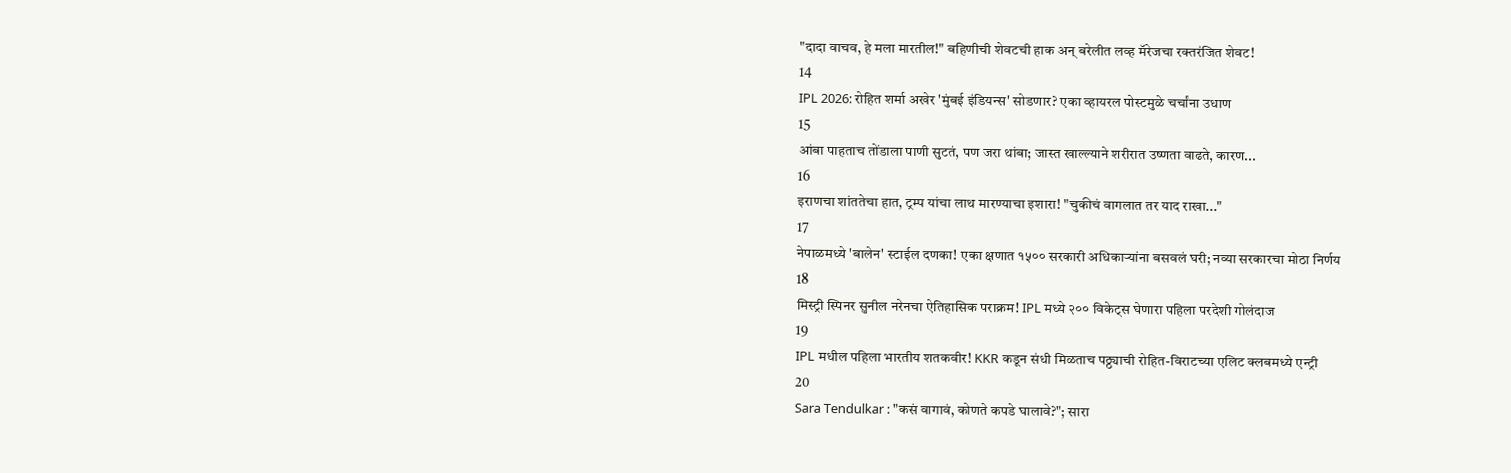"दादा वाचव, हे मला मारतील!" बहिणीची शेवटची हाक अन् बरेलीत लव्ह मॅरेजचा रक्तरंजित शेवट!
14
IPL 2026: रोहित शर्मा अखेर 'मुंबई इंडियन्स' सोडणार? एका व्हायरल पोस्टमुळे चर्चांना उधाण
15
आंबा पाहताच तोंडाला पाणी सुटतं, पण जरा थांबा; जास्त खाल्ल्याने शरीरात उष्णता वाढते, कारण...
16
इराणचा शांततेचा हात, ट्रम्प यांचा लाथ मारण्याचा इशारा! "चुकीचं वागलात तर याद राखा..."
17
नेपाळमध्ये 'बालेन' स्टाईल दणका! एका क्षणात १५०० सरकारी अधिकाऱ्यांना बसवलं घरी; नव्या सरकारचा मोठा निर्णय
18
मिस्ट्री स्पिनर सुनील नरेनचा ऐतिहासिक पराक्रम! IPL मध्ये २०० विकेट्स घेणारा पहिला परदेशी गोलंदाज
19
IPL मधील पहिला भारतीय शतकवीर! KKR कडून संधी मिळताच पठ्ठ्याची रोहित-विराटच्या एलिट क्लबमध्ये एन्ट्री
20
Sara Tendulkar : "कसं वागावं, कोणते कपडे घालावे?"; सारा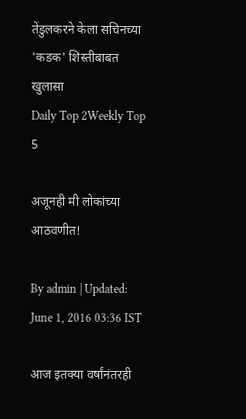तेंडुलकरने केला सचिनच्या 'कडक' शिस्तीबाबत खुलासा
Daily Top 2Weekly Top 5

अजूनही मी लोकांच्या आठवणीत!

By admin | Updated: June 1, 2016 03:36 IST

आज इतक्या वर्षांनंतरही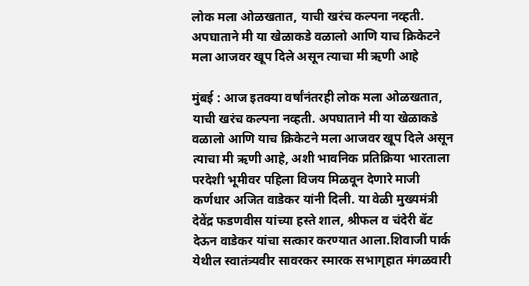लोक मला ओळखतात, याची खरंच कल्पना नव्हती. अपघाताने मी या खेळाकडे वळालो आणि याच क्रिकेटने मला आजवर खूप दिले असून त्याचा मी ऋणी आहे

मुंबई : आज इतक्या वर्षांनंतरही लोक मला ओळखतात, याची खरंच कल्पना नव्हती. अपघाताने मी या खेळाकडे वळालो आणि याच क्रिकेटने मला आजवर खूप दिले असून त्याचा मी ऋणी आहे, अशी भावनिक प्रतिक्रिया भारताला परदेशी भूमीवर पहिला विजय मिळवून देणारे माजी कर्णधार अजित वाडेकर यांनी दिली. या वेळी मुख्यमंत्री देवेंद्र फडणवीस यांच्या हस्ते शाल, श्रीफल व चंदेरी बॅट देऊन वाडेकर यांचा सत्कार करण्यात आला.शिवाजी पार्क येथील स्वातंत्र्यवीर सावरकर स्मारक सभागृहात मंगळवारी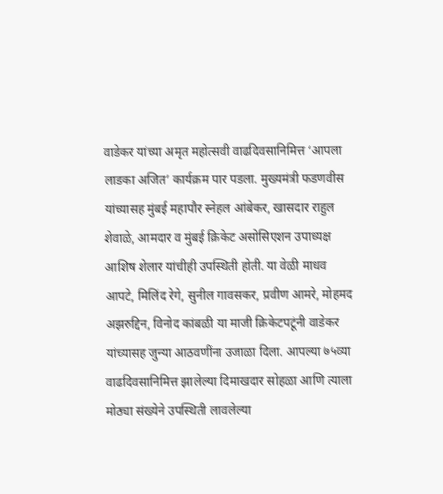वाडेकर यांच्या अमृत महोत्सवी वाढदिवसानिमित्त ‘आपला लाडका अजित’ कार्यक्रम पार पडला. मुख्यमंत्री फडणवीस यांच्यासह मुंबई महापौर स्नेहल आंबेकर, खासदार राहुल शेवाळे, आमदार व मुंबई क्रिकेट असोसिएशन उपाध्यक्ष आशिष शेलार यांचीही उपस्थिती होती. या वेळी माधव आपटे, मिलिंद रेगे, सुनील गावसकर, प्रवीण आमरे, मोहमद अझरुद्दिन, विनोद कांबळी या माजी क्रिकेटपटूंनी वाडेकर यांच्यासह जुन्या आठवणींना उजाळा दिला. आपल्या ७५व्या वाढदिवसानिमित्त झालेल्या दिमाखदार सोहळा आणि त्याला मोठ्या संख्येने उपस्थिती लावलेल्या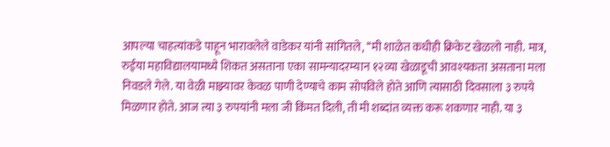आपल्या चाहत्यांकडे पाहून भारावलेले वाडेकर यांनी सांगितले, ‘‘मी शाळेत कधीही क्रिकेट खेळलो नाही. मात्र, रुईया महाविद्यालयामध्ये शिकत असताना एका सामन्यादरम्यान १२व्या खेळाडूची आवश्यकता असताना मला निवडले गेले. या वेळी माझ्यावर केवळ पाणी देण्याचे काम सोपविले होते आणि त्यासाठी दिवसाला ३ रुपये मिळणार होते. आज त्या ३ रुपयांनी मला जी किंमत दिली, ती मी शब्दांत व्यक्त करू शकणार नाही. या ३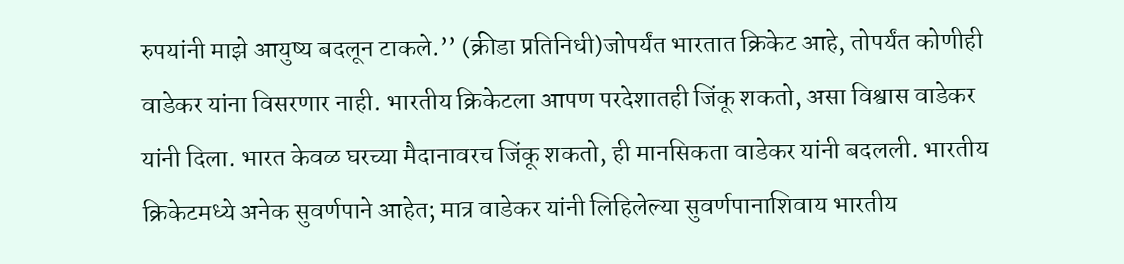रुपयांनी माझे आयुष्य बदलून टाकले.’’ (क्रीडा प्रतिनिधी)जोपर्यंत भारतात क्रिकेट आहे, तोपर्यंत कोणीही वाडेकर यांना विसरणार नाही. भारतीय क्रिकेटला आपण परदेशातही जिंकू शकतो, असा विश्वास वाडेकर यांनी दिला. भारत केवळ घरच्या मैदानावरच जिंकू शकतो, ही मानसिकता वाडेकर यांनी बदलली. भारतीय क्रिकेटमध्ये अनेक सुवर्णपाने आहेत; मात्र वाडेकर यांनी लिहिलेल्या सुवर्णपानाशिवाय भारतीय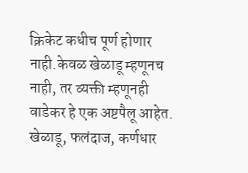क्रिकेट कधीच पूर्ण होणार नाही.केवळ खेळाडू म्हणूनच नाही, तर व्यक्ती म्हणूनही वाडेकर हे एक अष्टपैलू आहेत. खेळाडू, फलंदाज, कर्णधार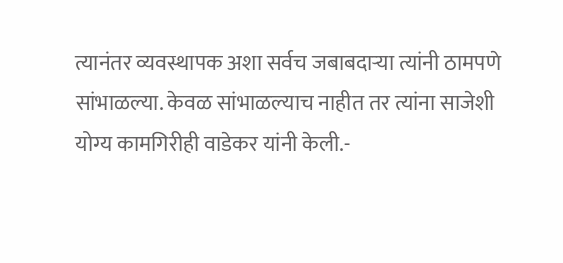त्यानंतर व्यवस्थापक अशा सर्वच जबाबदाऱ्या त्यांनी ठामपणे सांभाळल्या. केवळ सांभाळल्याच नाहीत तर त्यांना साजेशी योग्य कामगिरीही वाडेकर यांनी केली.-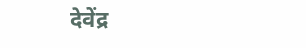देवेंद्र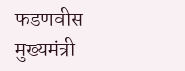फडणवीस मुख्यमंत्री